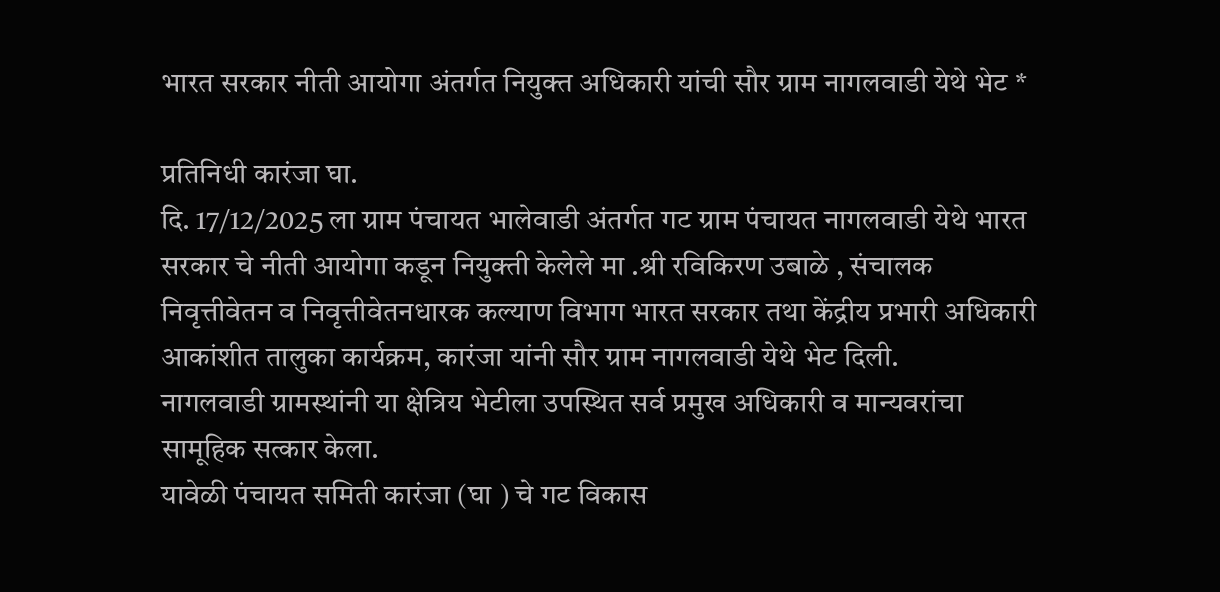भारत सरकार नीती आयोगा अंतर्गत नियुक्त अधिकारी यांची सौर ग्राम नागलवाडी येथे भेट *

प्रतिनिधी कारंजा घा.
दि. 17/12/2025 ला ग्राम पंचायत भालेवाडी अंतर्गत गट ग्राम पंचायत नागलवाडी येथे भारत सरकार चे नीती आयोगा कडून नियुक्ती केलेले मा .श्री रविकिरण उबाळे , संचालक निवृत्तीवेतन व निवृत्तीवेतनधारक कल्याण विभाग भारत सरकार तथा केंद्रीय प्रभारी अधिकारी आकांशीत तालुका कार्यक्रम, कारंजा यांनी सौर ग्राम नागलवाडी येथे भेट दिली.
नागलवाडी ग्रामस्थांनी या क्षेत्रिय भेटीला उपस्थित सर्व प्रमुख अधिकारी व मान्यवरांचा सामूहिक सत्कार केला.
यावेळी पंचायत समिती कारंजा (घा ) चे गट विकास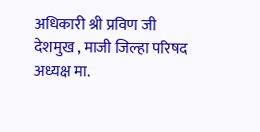अधिकारी श्री प्रविण जी देशमुख , माजी जिल्हा परिषद अध्यक्ष मा.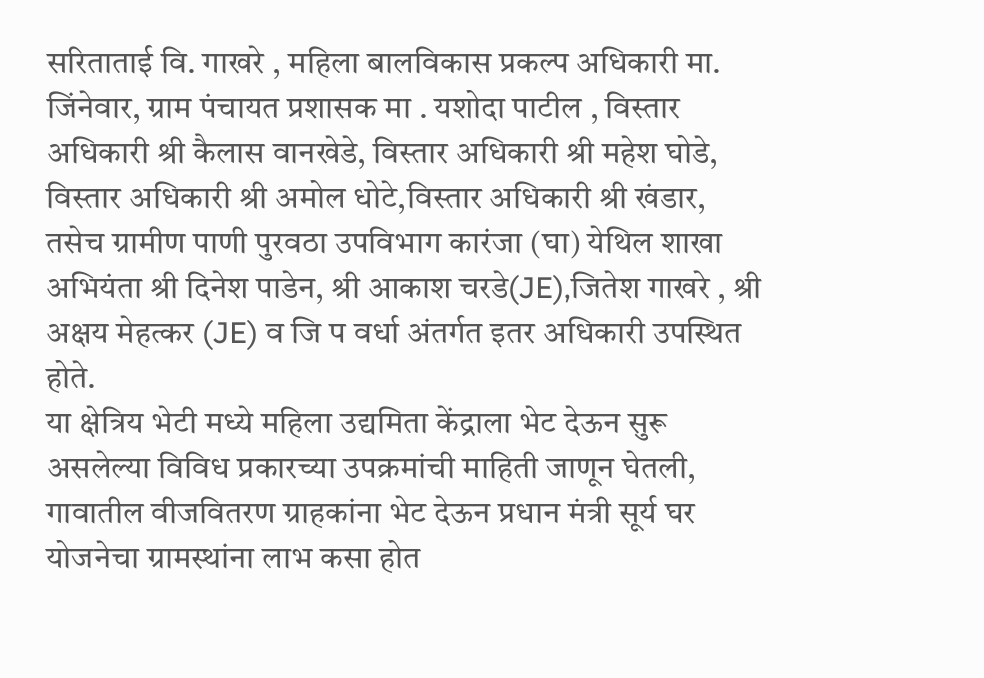सरिताताई वि. गाखरे , महिला बालविकास प्रकल्प अधिकारी मा. जिंनेवार, ग्राम पंचायत प्रशासक मा . यशोदा पाटील , विस्तार अधिकारी श्री कैलास वानखेडे, विस्तार अधिकारी श्री महेश घोडे, विस्तार अधिकारी श्री अमोल धोटे,विस्तार अधिकारी श्री खंडार, तसेच ग्रामीण पाणी पुरवठा उपविभाग कारंजा (घा) येथिल शाखा अभियंता श्री दिनेश पाडेन, श्री आकाश चरडे(JE),जितेश गाखरे , श्री अक्षय मेहत्कर (JE) व जि प वर्धा अंतर्गत इतर अधिकारी उपस्थित होते.
या क्षेत्रिय भेटी मध्ये महिला उद्यमिता केंद्राला भेट देऊन सुरू असलेल्या विविध प्रकारच्या उपक्रमांची माहिती जाणून घेतली,
गावातील वीजवितरण ग्राहकांना भेट देऊन प्रधान मंत्री सूर्य घर योजनेचा ग्रामस्थांना लाभ कसा होत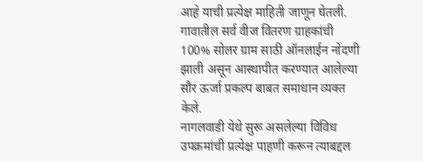आहे याची प्रत्येक्ष माहिती जाणून घेतली.
गावातील सर्व वीज वितरण ग्राहकांची 100% सोलर ग्राम साठी ऑनलाईन नोंदणी झाली असून आस्थापीत करण्यात आलेल्या सौर ऊर्जा प्रकल्प बाबत समाधान व्यक्त केले.
नागलवाडी येथे सुरू असलेल्या विविध उपक्रमांची प्रत्येक्ष पाहणी करून त्याबद्दल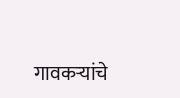गावकऱ्यांचे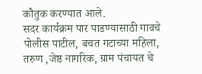कौतुक करण्यात आले.
सदर कार्यक्रम पार पाडण्यासाठी गावचे पोलीस पाटील, बचत गटाच्या महिला, तरुण ,जेष्ठ नागरिक, ग्राम पंचायत चे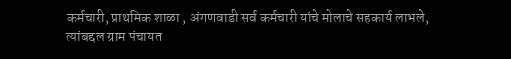कर्मचारी, प्राथमिक शाळा , अंगणवाडी सर्व कर्मचारी यांचे मोलाचे सहकार्य लाभले,
त्यांबद्दल ग्राम पंचायत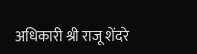अधिकारी श्री राजू शेंदरे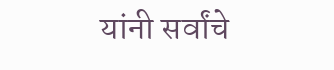यांनी सर्वांचे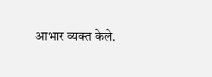आभार व्यक्त केले.